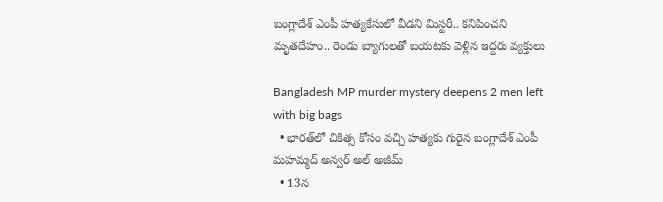బంగ్లాదేశ్ ఎంపీ హత్యకేసులో వీడని మిస్టరీ.. కనిపించని మృతదేహం.. రెండు బ్యాగులతో బయటకు వెళ్లిన ఇద్దరు వ్యక్తులు

Bangladesh MP murder mystery deepens 2 men left with big bags
  • భారత్‌లో చికిత్స కోసం వచ్చి హత్యకు గురైన బంగ్లాదేశ్ ఎంపీ మహమ్మద్ అన్వర్ అల్ అజీమ్
  • 13న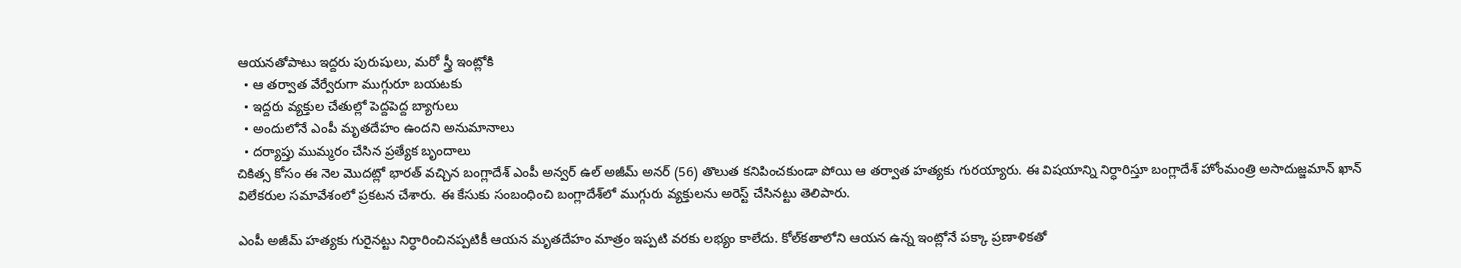ఆయనతోపాటు ఇద్దరు పురుషులు, మరో స్త్రీ ఇంట్లోకి
  • ఆ తర్వాత వేర్వేరుగా ముగ్గురూ బయటకు
  • ఇద్దరు వ్యక్తుల చేతుల్లో పెద్దపెద్ద బ్యాగులు
  • అందులోనే ఎంపీ మృతదేహం ఉందని అనుమానాలు
  • దర్యాప్తు ముమ్మరం చేసిన ప్రత్యేక బృందాలు
చికిత్స కోసం ఈ నెల మొదట్లో భారత్ వచ్చిన బంగ్లాదేశ్ ఎంపీ అన్వర్ ఉల్ అజీమ్ అనర్ (56) తొలుత కనిపించకుండా పోయి ఆ తర్వాత హత్యకు గురయ్యారు. ఈ విషయాన్ని నిర్ధారిస్తూ బంగ్లాదేశ్ హోంమంత్రి అసాదుజ్జమాన్ ఖాన్ విలేకరుల సమావేశంలో ప్రకటన చేశారు. ఈ కేసుకు సంబంధించి బంగ్లాదేశ్‌లో ముగ్గురు వ్యక్తులను అరెస్ట్ చేసినట్టు తెలిపారు.

ఎంపీ అజీమ్ హత్యకు గురైనట్టు నిర్ధారించినప్పటికీ ఆయన మృతదేహం మాత్రం ఇప్పటి వరకు లభ్యం కాలేదు. కోల్‌కతాలోని ఆయన ఉన్న ఇంట్లోనే పక్కా ప్రణాళికతో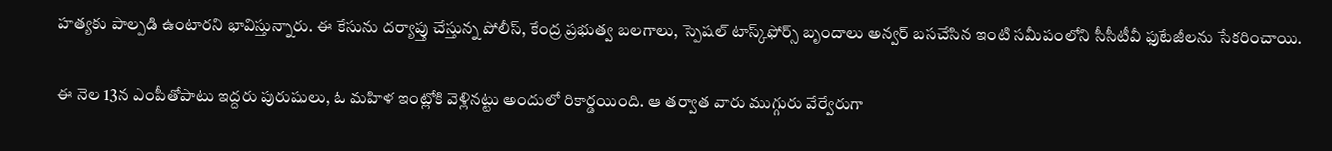హత్యకు పాల్పడి ఉంటారని భావిస్తున్నారు. ఈ కేసును దర్యాప్తు చేస్తున్న పోలీస్, కేంద్ర ప్రభుత్వ బలగాలు, స్పెషల్ టాస్క్‌ఫోర్స్ బృందాలు అన్వర్ బసచేసిన ఇంటి సమీపంలోని సీసీటీవీ ఫుటేజీలను సేకరించాయి.

ఈ నెల 13న ఎంపీతోపాటు ఇద్దరు పురుషులు, ఓ మహిళ ఇంట్లోకి వెళ్లినట్టు అందులో రికార్డయింది. ఆ తర్వాత వారు ముగ్గురు వేర్వేరుగా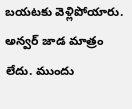బయటకు వెళ్లిపోయారు. అన్వర్ జాడ మాత్రం లేదు. ముందు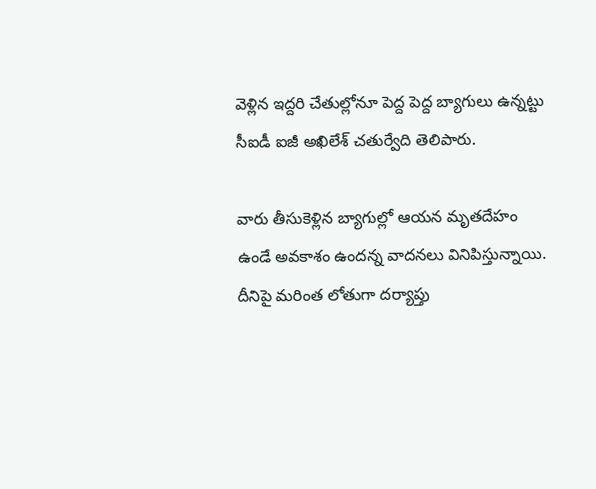వెళ్లిన ఇద్దరి చేతుల్లోనూ పెద్ద పెద్ద బ్యాగులు ఉన్నట్టు సీఐడీ ఐజీ అఖిలేశ్ చతుర్వేది తెలిపారు.

వారు తీసుకెళ్లిన బ్యాగుల్లో ఆయన మృతదేహం ఉండే అవకాశం ఉందన్న వాదనలు వినిపిస్తున్నాయి. దీనిపై మరింత లోతుగా దర్యాప్తు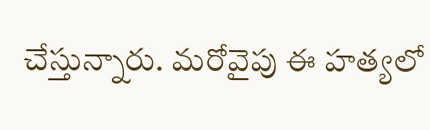చేస్తున్నారు. మరోవైపు ఈ హత్యలో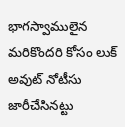భాగస్వాములైన మరికొందరి కోసం లుక్ అవుట్ నోటీసు జారీచేసినట్టు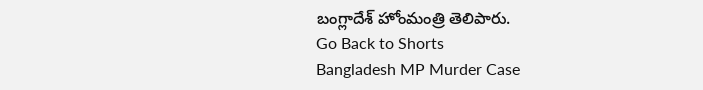బంగ్లాదేశ్ హోంమంత్రి తెలిపారు.
Go Back to Shorts
Bangladesh MP Murder Case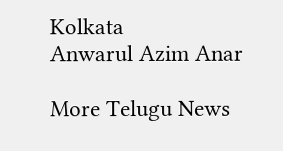Kolkata
Anwarul Azim Anar

More Telugu News